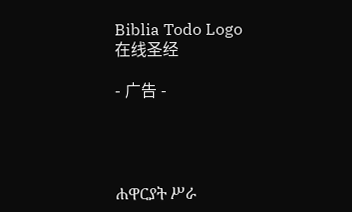Biblia Todo Logo
在线圣经

- 广告 -




ሐዋርያት ሥራ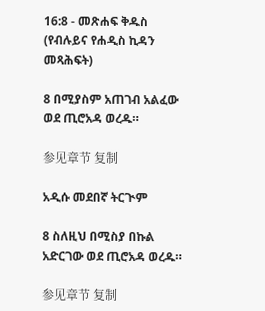16:8 - መጽሐፍ ቅዱስ (የብሉይና የሐዲስ ኪዳን መጻሕፍት)

8 በሚያስም አጠገብ አልፈው ወደ ጢሮአዳ ወረዱ።

参见章节 复制

አዲሱ መደበኛ ትርጒም

8 ስለዚህ በሚስያ በኩል አድርገው ወደ ጢሮአዳ ወረዱ።

参见章节 复制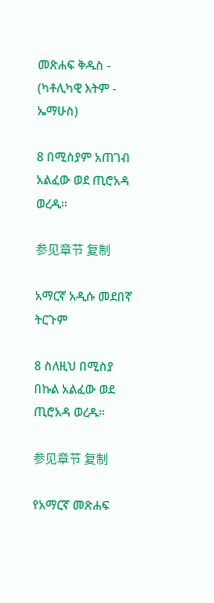መጽሐፍ ቅዱስ - (ካቶሊካዊ እትም - ኤማሁስ)

8 በሚስያም አጠገብ አልፈው ወደ ጢሮአዳ ወረዱ።

参见章节 复制

አማርኛ አዲሱ መደበኛ ትርጉም

8 ስለዚህ በሚስያ በኩል አልፈው ወደ ጢሮአዳ ወረዱ።

参见章节 复制

የአማርኛ መጽሐፍ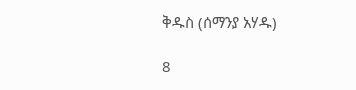ቅዱስ (ሰማንያ አሃዱ)

8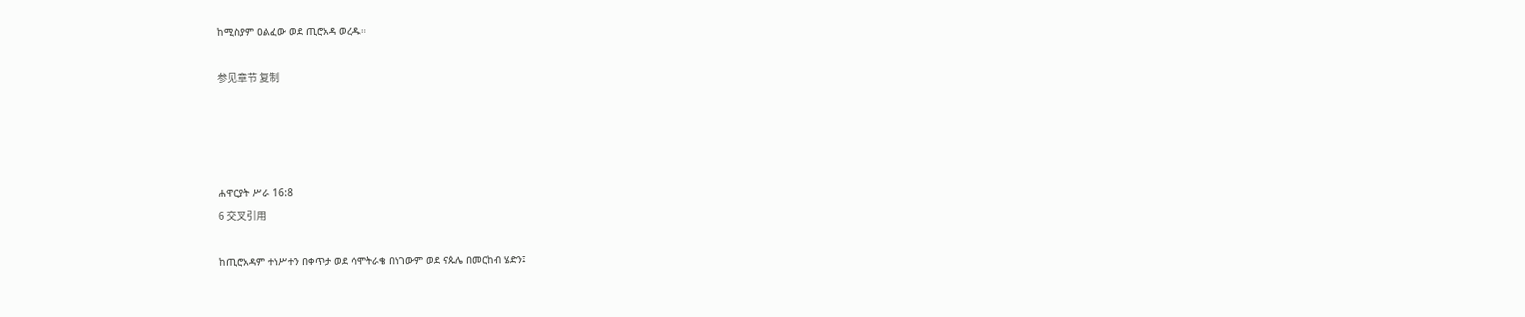ከሚስያም ዐልፈው ወደ ጢሮአዳ ወረዱ።

参见章节 复制




ሐዋርያት ሥራ 16:8
6 交叉引用

ከጢሮአዳም ተነሥተን በቀጥታ ወደ ሳሞትራቄ በነገውም ወደ ናጱሌ በመርከብ ሄድን፤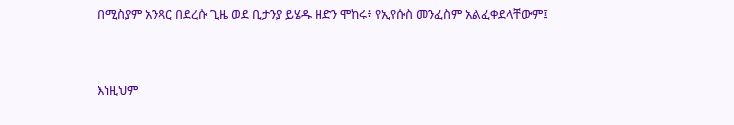በሚስያም አንጻር በደረሱ ጊዜ ወደ ቢታንያ ይሄዱ ዘድን ሞከሩ፥ የኢየሱስ መንፈስም አልፈቀደላቸውም፤


እነዚህም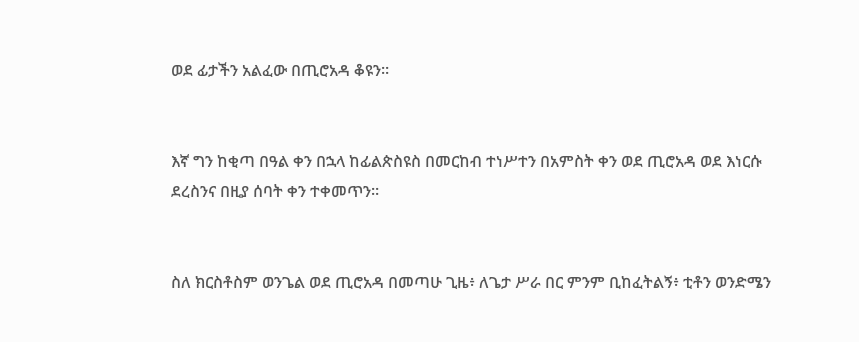ወደ ፊታችን አልፈው በጢሮአዳ ቆዩን።


እኛ ግን ከቂጣ በዓል ቀን በኋላ ከፊልጵስዩስ በመርከብ ተነሥተን በአምስት ቀን ወደ ጢሮአዳ ወደ እነርሱ ደረስንና በዚያ ሰባት ቀን ተቀመጥን።


ስለ ክርስቶስም ወንጌል ወደ ጢሮአዳ በመጣሁ ጊዜ፥ ለጌታ ሥራ በር ምንም ቢከፈትልኝ፥ ቲቶን ወንድሜን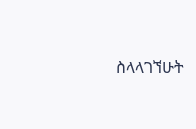ስላላገኘሁት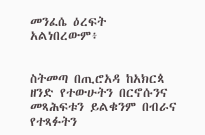መንፈሴ ዕረፍት አልነበረውም፥


ስትመጣ በጢሮአዳ ከአክርጳ ዘንድ የተውሁትን በርኖሱንና መጻሕፍቱን ይልቁንም በብራና የተጻፉትን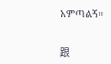አምጣልኝ።


跟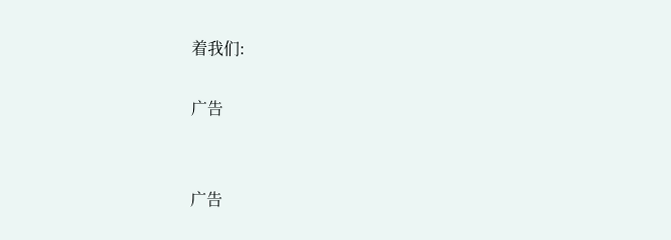着我们:

广告


广告